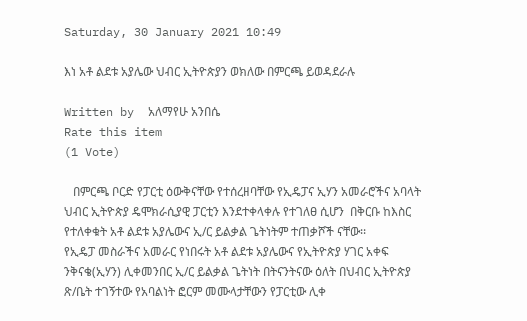Saturday, 30 January 2021 10:49

እነ አቶ ልደቱ አያሌው ህብር ኢትዮጵያን ወክለው በምርጫ ይወዳደራሉ

Written by  አለማየሁ አንበሴ
Rate this item
(1 Vote)

   በምርጫ ቦርድ የፓርቲ ዕውቅናቸው የተሰረዘባቸው የኢዴፓና ኢሃን አመራሮችና አባላት  ህብር ኢትዮጵያ ዴሞክራሲያዊ ፓርቲን እንደተቀላቀሉ የተገለፀ ሲሆን  በቅርቡ ከእስር የተለቀቁት አቶ ልደቱ አያሌውና ኢ/ር ይልቃል ጌትነትም ተጠቃሾች ናቸው፡፡
የኢዴፓ መስራችና አመራር የነበሩት አቶ ልደቱ አያሌውና የኢትዮጵያ ሃገር አቀፍ ንቅናቄ(ኢሃን) ሊቀመንበር ኢ/ር ይልቃል ጌትነት በትናንትናው ዕለት በህብር ኢትዮጵያ ጽ/ቤት ተገኝተው የአባልነት ፎርም መሙላታቸውን የፓርቲው ሊቀ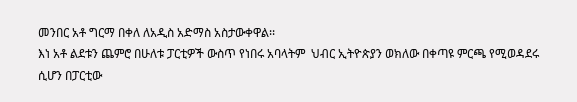መንበር አቶ ግርማ በቀለ ለአዲስ አድማስ አስታውቀዋል፡፡
እነ አቶ ልደቱን ጨምሮ በሁለቱ ፓርቲዎች ውስጥ የነበሩ አባላትም  ህብር ኢትዮጵያን ወክለው በቀጣዩ ምርጫ የሚወዳደሩ ሲሆን በፓርቲው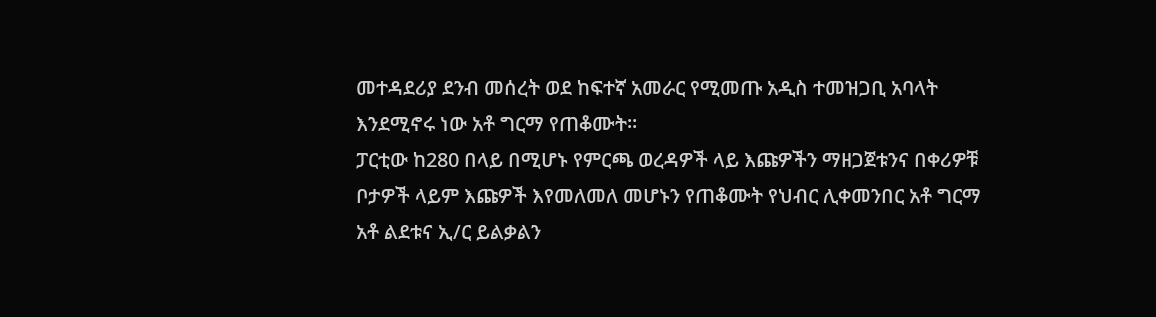መተዳደሪያ ደንብ መሰረት ወደ ከፍተኛ አመራር የሚመጡ አዲስ ተመዝጋቢ አባላት እንደሚኖሩ ነው አቶ ግርማ የጠቆሙት፡፡
ፓርቲው ከ280 በላይ በሚሆኑ የምርጫ ወረዳዎች ላይ እጩዎችን ማዘጋጀቱንና በቀሪዎቹ ቦታዎች ላይም እጩዎች እየመለመለ መሆኑን የጠቆሙት የህብር ሊቀመንበር አቶ ግርማ አቶ ልደቱና ኢ/ር ይልቃልን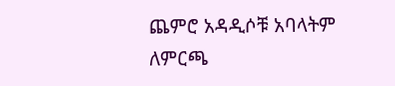ጨምሮ አዳዲሶቹ አባላትም ለምርጫ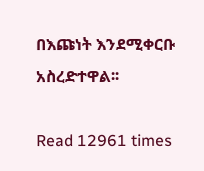በእጩነት እንደሚቀርቡ አስረድተዋል፡፡

Read 12961 times